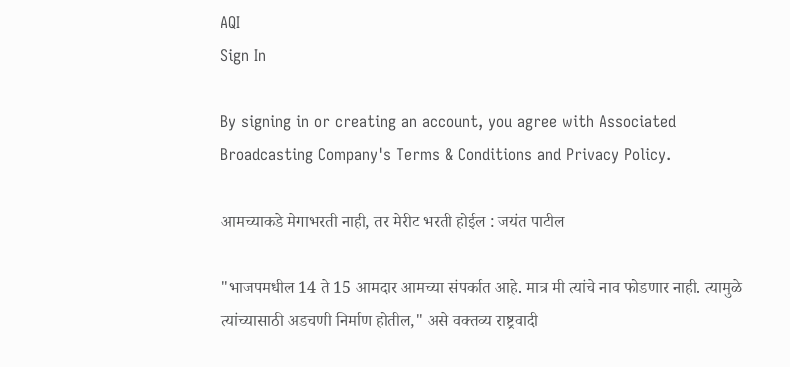AQI
Sign In

By signing in or creating an account, you agree with Associated Broadcasting Company's Terms & Conditions and Privacy Policy.

आमच्याकडे मेगाभरती नाही, तर मेरीट भरती होईल : जयंत पाटील

"भाजपमधील 14 ते 15 आमदार आमच्या संपर्कात आहे. मात्र मी त्यांचे नाव फोडणार नाही. त्यामुळे त्यांच्यासाठी अडचणी निर्माण होतील," असे वक्तव्य राष्ट्रवादी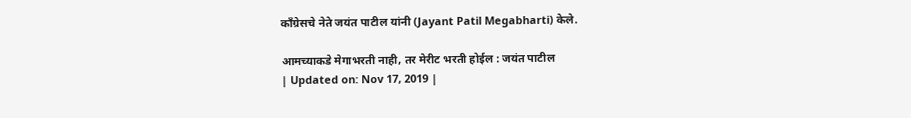काँग्रेसचे नेते जयंत पाटील यांनी (Jayant Patil Megabharti) केले.

आमच्याकडे मेगाभरती नाही, तर मेरीट भरती होईल : जयंत पाटील
| Updated on: Nov 17, 2019 |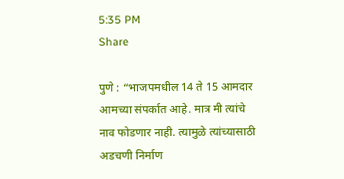5:35 PM
Share

पुणे : “भाजपमधील 14 ते 15 आमदार आमच्या संपर्कात आहे. मात्र मी त्यांचे नाव फोडणार नाही. त्यामुळे त्यांच्यासाठी अडचणी निर्माण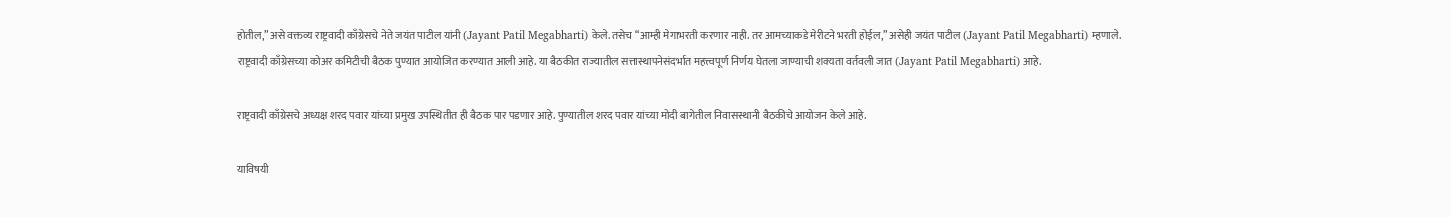होतील,” असे वक्तव्य राष्ट्रवादी काँग्रेसचे नेते जयंत पाटील यांनी (Jayant Patil Megabharti) केले. तसेच “आम्ही मेगाभरती करणार नाही. तर आमच्याकडे मेरीटने भरती होईल,” असेही जयंत पाटील (Jayant Patil Megabharti) म्हणाले. राष्ट्रवादी काँग्रेसच्या कोअर कमिटीची बैठक पुण्यात आयोजित करण्यात आली आहे. या बैठकीत राज्यातील सत्तास्थापनेसंदर्भात महत्त्वपूर्ण निर्णय घेतला जाण्याची शक्यता वर्तवली जात (Jayant Patil Megabharti) आहे.

राष्ट्रवादी काँग्रेसचे अध्यक्ष शरद पवार यांच्या प्रमुख उपस्थितीत ही बैठक पार पडणार आहे. पुण्यातील शरद पवार यांच्या मोदी बागेतील निवासस्थानी बैठकीचे आयोजन केले आहे.

याविषयी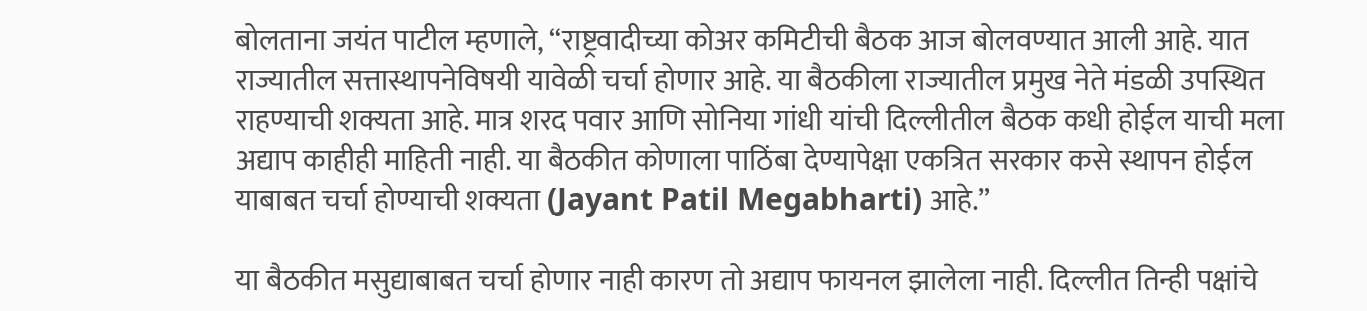बोलताना जयंत पाटील म्हणाले, “राष्ट्रवादीच्या कोअर कमिटीची बैठक आज बोलवण्यात आली आहे. यात राज्यातील सत्तास्थापनेविषयी यावेळी चर्चा होणार आहे. या बैठकीला राज्यातील प्रमुख नेते मंडळी उपस्थित राहण्याची शक्यता आहे. मात्र शरद पवार आणि सोनिया गांधी यांची दिल्लीतील बैठक कधी होईल याची मला अद्याप काहीही माहिती नाही. या बैठकीत कोणाला पाठिंबा देण्यापेक्षा एकत्रित सरकार कसे स्थापन होईल याबाबत चर्चा होण्याची शक्यता (Jayant Patil Megabharti) आहे.”

या बैठकीत मसुद्याबाबत चर्चा होणार नाही कारण तो अद्याप फायनल झालेला नाही. दिल्लीत तिन्ही पक्षांचे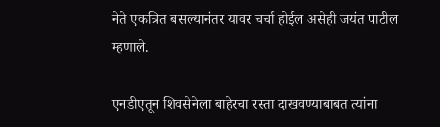नेते एकत्रित बसल्यानंतर यावर चर्चा होईल असेही जयंत पाटील म्हणाले.

एनडीएतून शिवसेनेला बाहेरचा रस्ता दाखवण्याबाबत त्यांना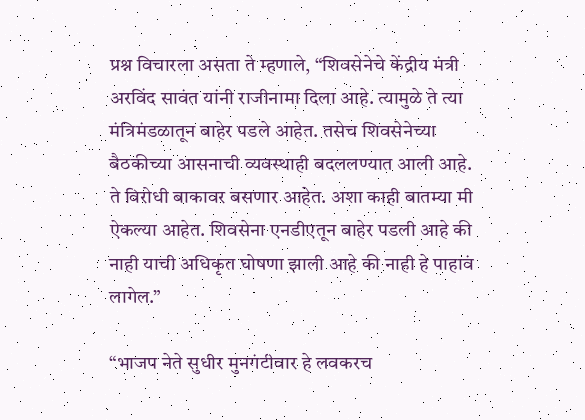प्रश्न विचारला असता ते म्हणाले, “शिवसेनेचे केंद्रीय मंत्री अरविंद सावंत यांनी राजीनामा दिला आहे. त्यामुळे ते त्या मंत्रिमंडळातून बाहेर पडले आहेत. तसेच शिवसेनेच्या बैठकीच्या आसनाची व्यवस्थाही बदललण्यात आली आहे. ते विरोधी बाकावर बसणार आहेत. अशा काही बातम्या मी ऐकल्या आहेत. शिवसेना एनडीएतून बाहेर पडली आहे की नाही याची अधिकृत घोषणा झाली आहे की नाही हे पाहावं लागेल.”

“भाजप नेते सुधीर मुनगंटीवार हे लवकरच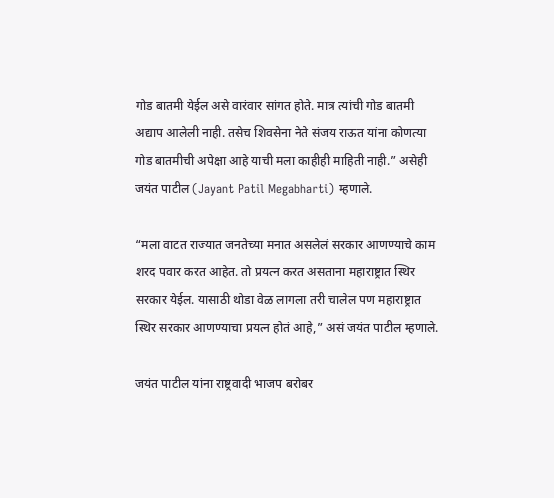गोड बातमी येईल असे वारंवार सांगत होते. मात्र त्यांची गोड बातमी अद्याप आलेली नाही. तसेच शिवसेना नेते संजय राऊत यांना कोणत्या गोड बातमीची अपेक्षा आहे याची मला काहीही माहिती नाही.” असेही जयंत पाटील (Jayant Patil Megabharti) म्हणाले.

“मला वाटत राज्यात जनतेच्या मनात असलेलं सरकार आणण्याचे काम शरद पवार करत आहेत. तो प्रयत्न करत असताना महाराष्ट्रात स्थिर सरकार येईल. यासाठी थोडा वेळ लागला तरी चालेल पण महाराष्ट्रात स्थिर सरकार आणण्याचा प्रयत्न होतं आहे,” असं जयंत पाटील म्हणाले.

जयंत पाटील यांना राष्ट्रवादी भाजप बरोबर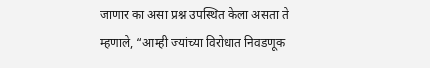जाणार का असा प्रश्न उपस्थित केला असता ते म्हणाले, “आम्ही ज्यांच्या विरोधात निवडणूक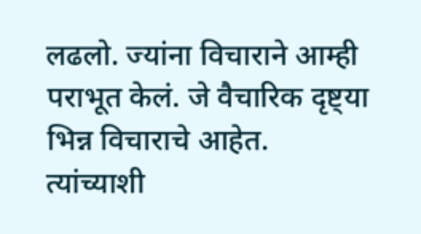लढलो. ज्यांना विचाराने आम्ही पराभूत केलं. जे वैचारिक दृष्ट्या भिन्न विचाराचे आहेत. त्यांच्याशी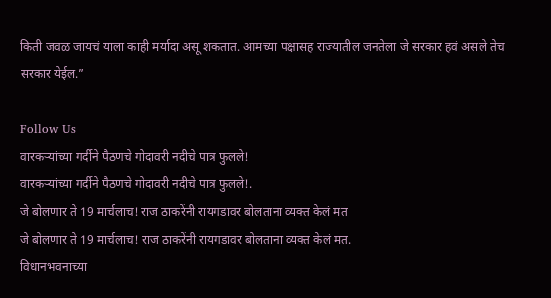किती जवळ जायचं याला काही मर्यादा असू शकतात. आमच्या पक्षासह राज्यातील जनतेला जे सरकार हवं असले तेच सरकार येईल.”

Follow Us
वारकऱ्यांच्या गर्दीने पैठणचे गोदावरी नदीचे पात्र फुलले!
वारकऱ्यांच्या गर्दीने पैठणचे गोदावरी नदीचे पात्र फुलले!.
जे बोलणार ते 19 मार्चलाच! राज ठाकरेंनी रायगडावर बोलताना व्यक्त केलं मत
जे बोलणार ते 19 मार्चलाच! राज ठाकरेंनी रायगडावर बोलताना व्यक्त केलं मत.
विधानभवनाच्या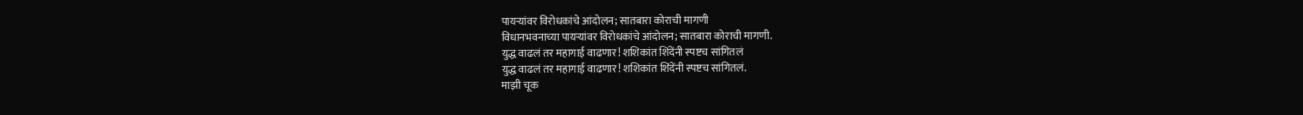पायऱ्यांवर विरोधकांचे आंदोलन; सातबारा कोराची मागणी
विधानभवनाच्या पायऱ्यांवर विरोधकांचे आंदोलन; सातबारा कोराची मागणी.
युद्ध वाढलं तर महागाई वाढणार! शशिकांत शिंदेंनी स्पष्टच सांगितलं
युद्ध वाढलं तर महागाई वाढणार! शशिकांत शिंदेंनी स्पष्टच सांगितलं.
माझी चूक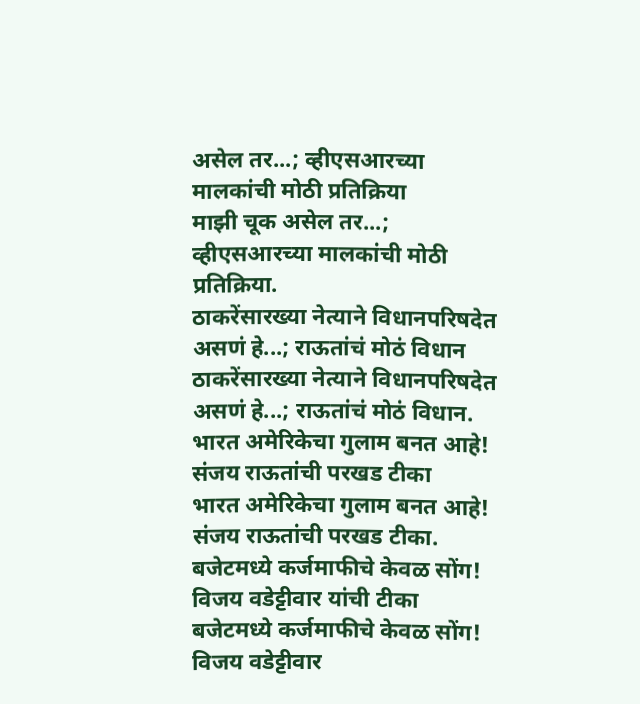असेल तर...; व्हीएसआरच्या मालकांची मोठी प्रतिक्रिया
माझी चूक असेल तर...; व्हीएसआरच्या मालकांची मोठी प्रतिक्रिया.
ठाकरेंसारख्या नेत्याने विधानपरिषदेत असणं हे...; राऊतांचं मोठं विधान
ठाकरेंसारख्या नेत्याने विधानपरिषदेत असणं हे...; राऊतांचं मोठं विधान.
भारत अमेरिकेचा गुलाम बनत आहे! संजय राऊतांची परखड टीका
भारत अमेरिकेचा गुलाम बनत आहे! संजय राऊतांची परखड टीका.
बजेटमध्ये कर्जमाफीचे केवळ सोंग! विजय वडेट्टीवार यांची टीका
बजेटमध्ये कर्जमाफीचे केवळ सोंग! विजय वडेट्टीवार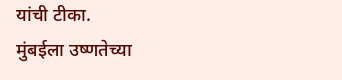यांची टीका.
मुंबईला उष्णतेच्या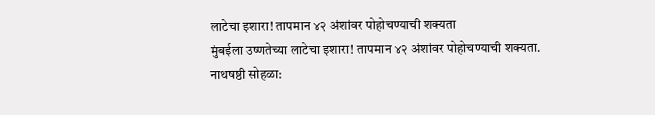लाटेचा इशारा! तापमान ४२ अंशांवर पोहोचण्याची शक्यता
मुंबईला उष्णतेच्या लाटेचा इशारा! तापमान ४२ अंशांवर पोहोचण्याची शक्यता.
नाथषष्ठी सोहळा: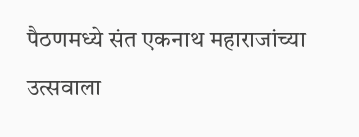पैठणमध्ये संत एकनाथ महाराजांच्या उत्सवाला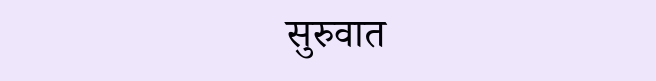सुरुवात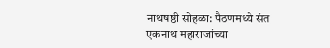नाथषष्ठी सोहळा: पैठणमध्ये संत एकनाथ महाराजांच्या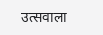उत्सवाला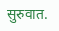सुरुवात.